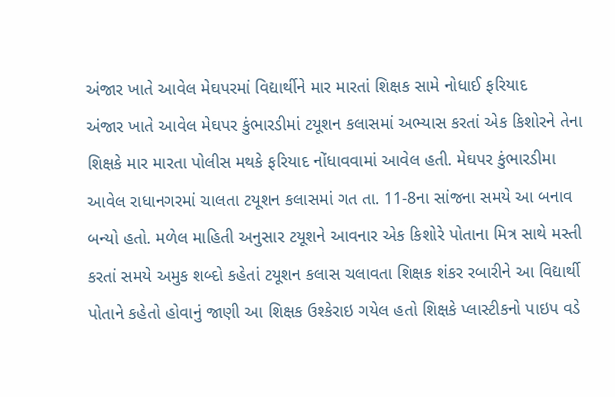અંજાર ખાતે આવેલ મેઘપરમાં વિદ્યાર્થીને માર મારતાં શિક્ષક સામે નોધાઈ ફરિયાદ
અંજાર ખાતે આવેલ મેઘપર કુંભારડીમાં ટયૂશન કલાસમાં અભ્યાસ કરતાં એક કિશોરને તેના શિક્ષકે માર મારતા પોલીસ મથકે ફરિયાદ નોંધાવવામાં આવેલ હતી. મેઘપર કુંભારડીમા આવેલ રાધાનગરમાં ચાલતા ટયૂશન કલાસમાં ગત તા. 11-8ના સાંજના સમયે આ બનાવ બન્યો હતો. મળેલ માહિતી અનુસાર ટયૂશને આવનાર એક કિશોરે પોતાના મિત્ર સાથે મસ્તી કરતાં સમયે અમુક શબ્દો કહેતાં ટયૂશન કલાસ ચલાવતા શિક્ષક શંકર રબારીને આ વિદ્યાર્થી પોતાને કહેતો હોવાનું જાણી આ શિક્ષક ઉશ્કેરાઇ ગયેલ હતો શિક્ષકે પ્લાસ્ટીકનો પાઇપ વડે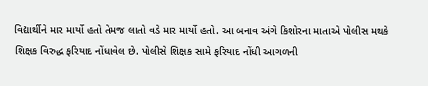વિદ્યાર્થીને માર માર્યો હતો તેમજ લાતો વડે માર માર્યો હતો. આ બનાવ અંગે કિશોરના માતાએ પોલીસ મથકે શિક્ષક વિરુદ્ધ ફરિયાદ નોંધાવેલ છે. પોલીસે શિક્ષક સામે ફરિયાદ નોંધી આગળની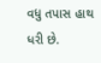વધુ તપાસ હાથ ધરી છે.